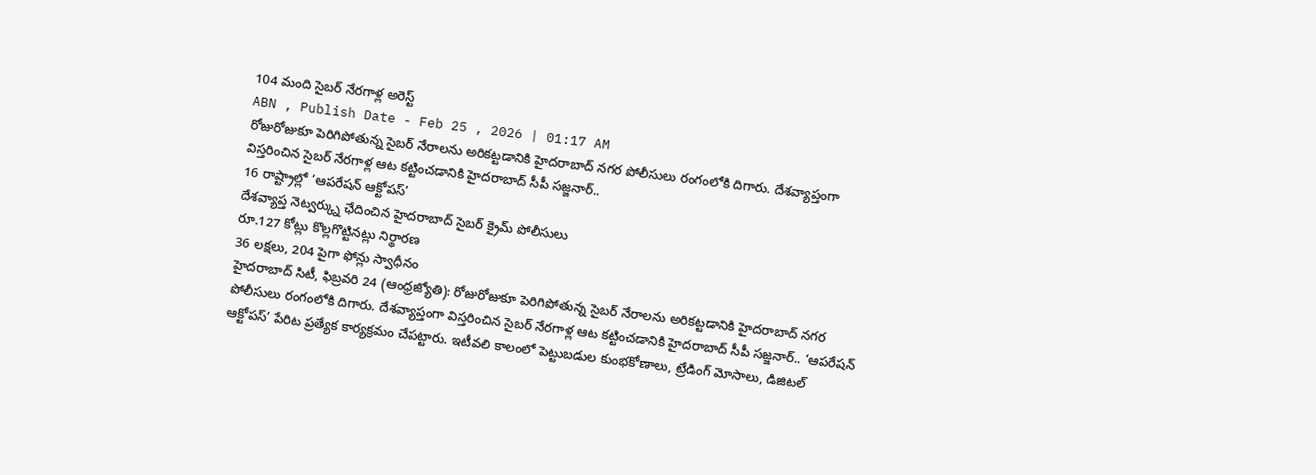104 మంది సైబర్ నేరగాళ్ల అరెస్ట్
ABN , Publish Date - Feb 25 , 2026 | 01:17 AM
రోజురోజుకూ పెరిగిపోతున్న సైబర్ నేరాలను అరికట్టడానికి హైదరాబాద్ నగర పోలీసులు రంగంలోకి దిగారు. దేశవ్యాప్తంగా విస్తరించిన సైబర్ నేరగాళ్ల ఆట కట్టించడానికి హైదరాబాద్ సీపీ సజ్జనార్..
16 రాష్ట్రాల్లో ‘ఆపరేషన్ ఆక్టోపస్’
దేశవ్యాప్త నెట్వర్క్ను ఛేదించిన హైదరాబాద్ సైబర్ క్రైమ్ పోలీసులు
రూ.127 కోట్లు కొల్లగొట్టినట్లు నిర్థారణ
36 లక్షలు, 204 పైగా ఫోన్లు స్వాధీనం
హైదరాబాద్ సిటీ, ఫిబ్రవరి 24 (ఆంధ్రజ్యోతి): రోజురోజుకూ పెరిగిపోతున్న సైబర్ నేరాలను అరికట్టడానికి హైదరాబాద్ నగర పోలీసులు రంగంలోకి దిగారు. దేశవ్యాప్తంగా విస్తరించిన సైబర్ నేరగాళ్ల ఆట కట్టించడానికి హైదరాబాద్ సీపీ సజ్జనార్.. ‘ఆపరేషన్ ఆక్టోపస్’ పేరిట ప్రత్యేక కార్యక్రమం చేపట్టారు. ఇటీవలి కాలంలో పెట్టుబడుల కుంభకోణాలు, ట్రేడింగ్ మోసాలు, డిజిటల్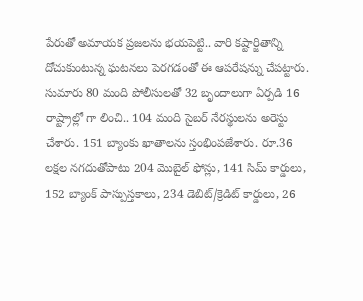పేరుతో అమాయక ప్రజలను భయపెట్టి.. వారి కష్టార్జితాన్ని దోచుకుంటున్న ఘటనలు పెరగడంతో ఈ ఆపరేషన్ను చేపట్టారు. సుమారు 80 మంది పోలీసులతో 32 బృందాలుగా ఏర్పడి 16 రాష్ట్రాల్లో గా లించి.. 104 మంది సైబర్ నేరస్థులను అరెస్టు చేశారు. 151 బ్యాంకు ఖాతాలను స్తంభింపజేశారు. రూ.36 లక్షల నగదుతోపాటు 204 మొబైల్ ఫోన్లు, 141 సిమ్ కార్డులు, 152 బ్యాంక్ పాస్పుస్తకాలు, 234 డెబిట్/క్రెడిట్ కార్డులు, 26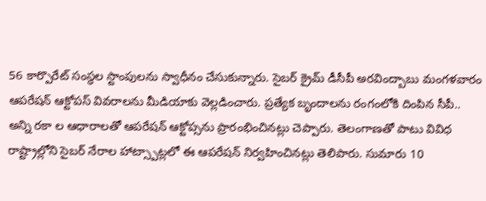56 కార్పొరేట్ సంస్థల స్టాంపులను స్వాధీనం చేసుకున్నారు. సైబర్ క్రైమ్ డీసీపీ అరవింద్బాబు మంగళవారం ఆపరేషన్ ఆక్టోపస్ వివరాలను మీడియాకు వెల్లడించారు. ప్రత్యేక బృందాలను రంగంలోకి దింపిన సీపీ.. అన్ని రకా ల ఆధారాలతో ఆపరేషన్ ఆక్టోప్సను ప్రారంభించినట్లు చెప్పారు. తెలంగాణతో పాటు వివిధ రాష్ట్రాల్లోని సైబర్ నేరాల హాట్స్పాట్లలో ఈ ఆపరేషన్ నిర్వహించినట్లు తెలిపారు. సుమారు 10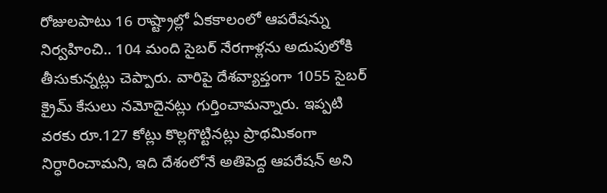రోజులపాటు 16 రాష్ట్రాల్లో ఏకకాలంలో ఆపరేషన్ను నిర్వహించి.. 104 మంది సైబర్ నేరగాళ్లను అదుపులోకి తీసుకున్నట్లు చెప్పారు. వారిపై దేశవ్యాప్తంగా 1055 సైబర్ క్రైమ్ కేసులు నమోదైనట్లు గుర్తించామన్నారు. ఇప్పటి వరకు రూ.127 కోట్లు కొల్లగొట్టినట్లు ప్రాథమికంగా నిర్ధారించామని, ఇది దేశంలోనే అతిపెద్ద ఆపరేషన్ అని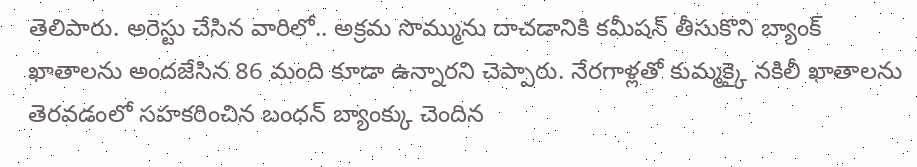తెలిపారు. అరెస్టు చేసిన వారిలో.. అక్రమ సొమ్మును దాచడానికి కమీషన్ తీసుకొని బ్యాంక్ ఖాతాలను అందజేసిన 86 మంది కూడా ఉన్నారని చెప్పారు. నేరగాళ్లతో కుమ్మక్కై నకిలీ ఖాతాలను తెరవడంలో సహకరించిన బంధన్ బ్యాంక్కు చెందిన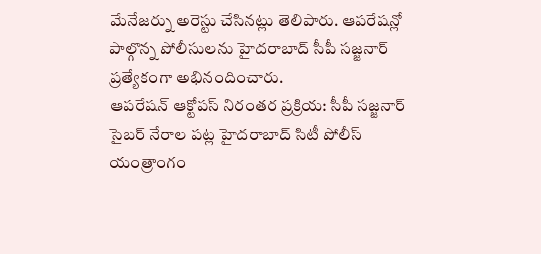మేనేజర్ను అరెస్టు చేసినట్లు తెలిపారు. ఆపరేషన్లో పాల్గొన్న పోలీసులను హైదరాబాద్ సీపీ సజ్జనార్ ప్రత్యేకంగా అభినందించారు.
ఆపరేషన్ ఆక్టోపస్ నిరంతర ప్రక్రియ: సీపీ సజ్జనార్
సైబర్ నేరాల పట్ల హైదరాబాద్ సిటీ పోలీస్ యంత్రాంగం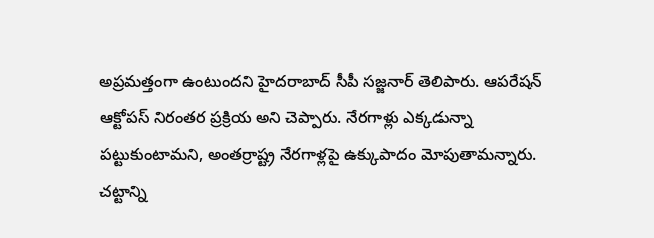అప్రమత్తంగా ఉంటుందని హైదరాబాద్ సీపీ సజ్జనార్ తెలిపారు. ఆపరేషన్ ఆక్టోపస్ నిరంతర ప్రక్రియ అని చెప్పారు. నేరగాళ్లు ఎక్కడున్నా పట్టుకుంటామని, అంతర్రాష్ట్ర నేరగాళ్లపై ఉక్కుపాదం మోపుతామన్నారు. చట్టాన్ని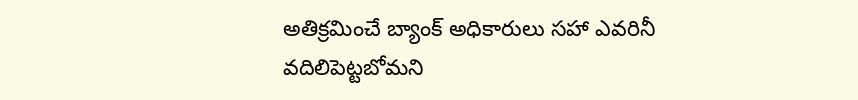అతిక్రమించే బ్యాంక్ అధికారులు సహా ఎవరినీ వదిలిపెట్టబోమని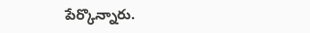పేర్కొన్నారు.